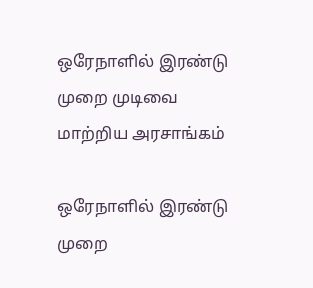ஒரேநாளில் இரண்டு முறை முடிவை மாற்றிய அரசாங்கம்

ஒரேநாளில் இரண்டு முறை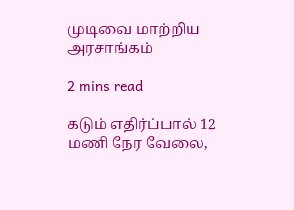முடிவை மாற்றிய அரசாங்கம்

2 mins read

கடும் எதிர்ப்பால் 12 மணி நேர வேலை,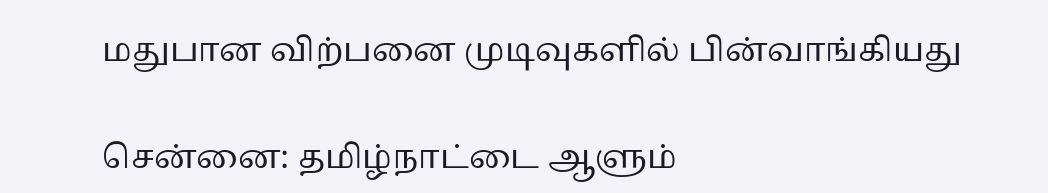மதுபான விற்பனை முடிவுகளில் பின்வாங்கியது

சென்னை: தமிழ்நாட்டை ஆளும்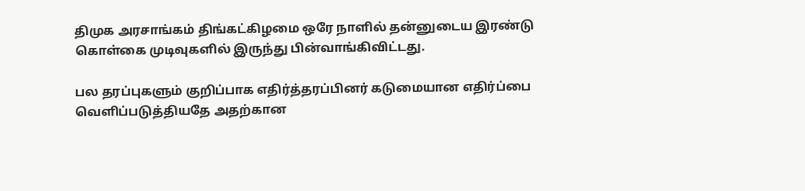திமுக அரசாங்கம் திங்கட்கிழமை ஒரே நாளில் தன்னுடைய இரண்டு கொள்கை முடிவுகளில் இருந்து பின்வாங்கிவிட்டது.

பல தரப்புகளும் குறிப்பாக எதிர்த்தரப்பினர் கடுமையான எதிர்ப்பை வெளிப்படுத்தியதே அதற்கான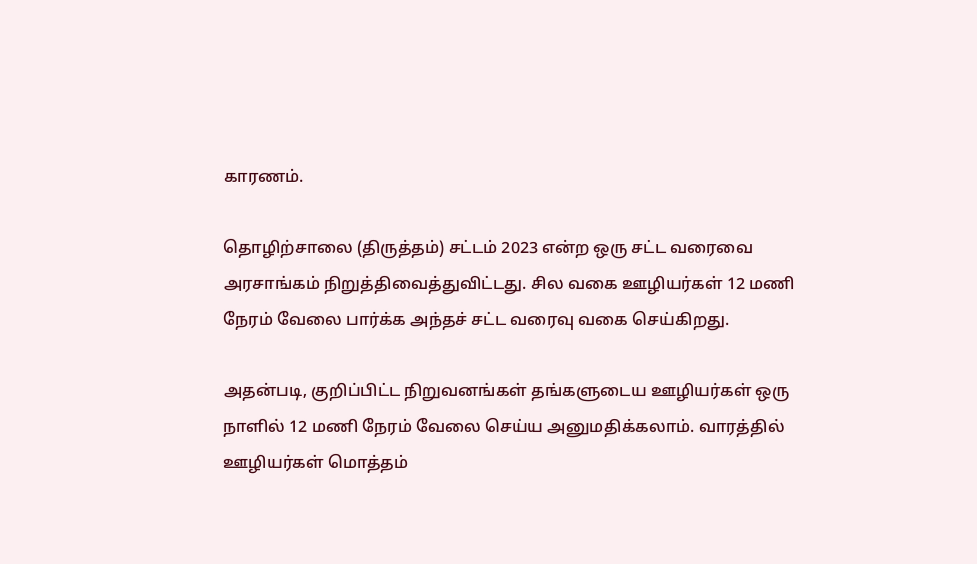காரணம்.

தொழிற்சாலை (திருத்தம்) சட்டம் 2023 என்ற ஒரு சட்ட வரைவை அரசாங்கம் நிறுத்திவைத்துவிட்டது. சில வகை ஊழியர்கள் 12 மணி நேரம் வேலை பார்க்க அந்தச் சட்ட வரைவு வகை செய்கிறது.

அதன்படி, குறிப்பிட்ட நிறுவனங்கள் தங்களுடைய ஊழியர்கள் ஒரு நாளில் 12 மணி நேரம் வேலை செய்ய அனுமதிக்கலாம். வாரத்தில் ஊழியர்கள் மொத்தம்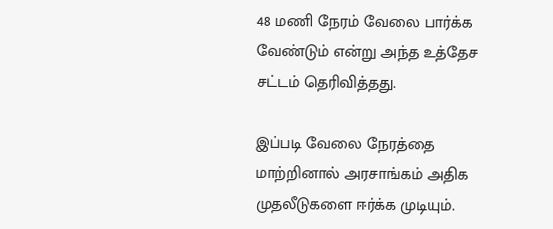48 மணி நேரம் வேலை பார்க்க வேண்டும் என்று அந்த உத்தேச சட்டம் தெரிவித்தது.

இப்படி வேலை நேரத்தை மாற்றினால் அரசாங்கம் அதிக முதலீடுகளை ஈர்க்க முடியும்.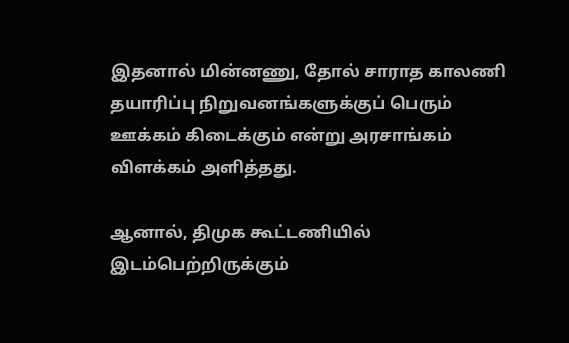இதனால் மின்னணு, தோல் சாராத காலணி தயாரிப்பு நிறுவனங்களுக்குப் பெரும் ஊக்கம் கிடைக்கும் என்று அரசாங்கம் விளக்கம் அளித்தது.

ஆனால், திமுக கூட்டணியில் இடம்பெற்றிருக்கும்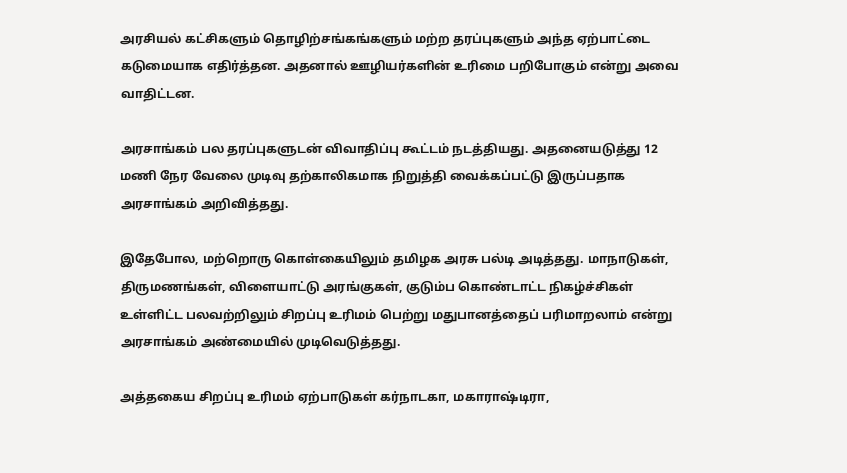அரசியல் கட்சிகளும் தொழிற்சங்கங்களும் மற்ற தரப்புகளும் அந்த ஏற்பாட்டை கடுமையாக எதிர்த்தன. அதனால் ஊழியர்களின் உரிமை பறிபோகும் என்று அவை வாதிட்டன.

அரசாங்கம் பல தரப்புகளுடன் விவாதிப்பு கூட்டம் நடத்தியது. அதனையடுத்து 12 மணி நேர வேலை முடிவு தற்காலிகமாக நிறுத்தி வைக்கப்பட்டு இருப்பதாக அரசாங்கம் அறிவித்தது.

இதேபோல, மற்றொரு கொள்கையிலும் தமிழக அரசு பல்டி அடித்தது. மாநாடுகள், திருமணங்கள், விளையாட்டு அரங்குகள், குடும்ப கொண்டாட்ட நிகழ்ச்சிகள் உள்ளிட்ட பலவற்றிலும் சிறப்பு உரிமம் பெற்று மதுபானத்தைப் பரிமாறலாம் என்று அரசாங்கம் அண்மையில் முடிவெடுத்தது.

அத்தகைய சிறப்பு உரிமம் ஏற்பாடுகள் கர்நாடகா, மகாராஷ்டிரா,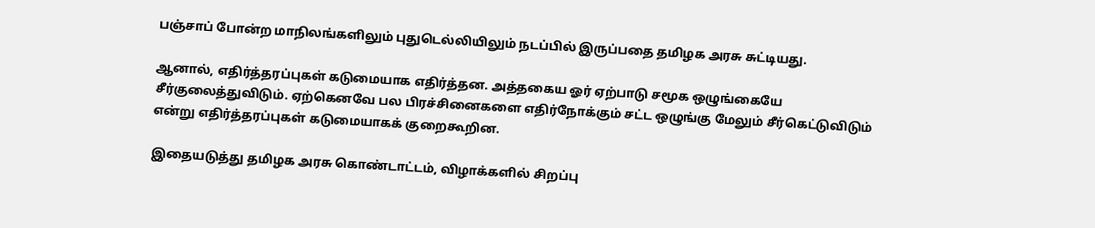பஞ்சாப் போன்ற மாநிலங்களிலும் புதுடெல்லியிலும் நடப்பில் இருப்பதை தமிழக அரசு சுட்டியது.

ஆனால், எதிர்த்தரப்புகள் கடுமையாக எதிர்த்தன. அத்தகைய ஓர் ஏற்பாடு சமூக ஒழுங்கையே சீர்குலைத்துவிடும். ஏற்கெனவே பல பிரச்சினைகளை எதிர்நோக்கும் சட்ட ஒழுங்கு மேலும் சீர்கெட்டுவிடும் என்று எதிர்த்தரப்புகள் கடுமையாகக் குறைகூறின.

இதையடுத்து தமிழக அரசு கொண்டாட்டம், விழாக்களில் சிறப்பு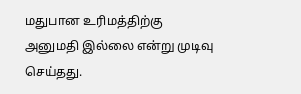மதுபான உரிமத்திற்கு அனுமதி இல்லை என்று முடிவு செய்தது.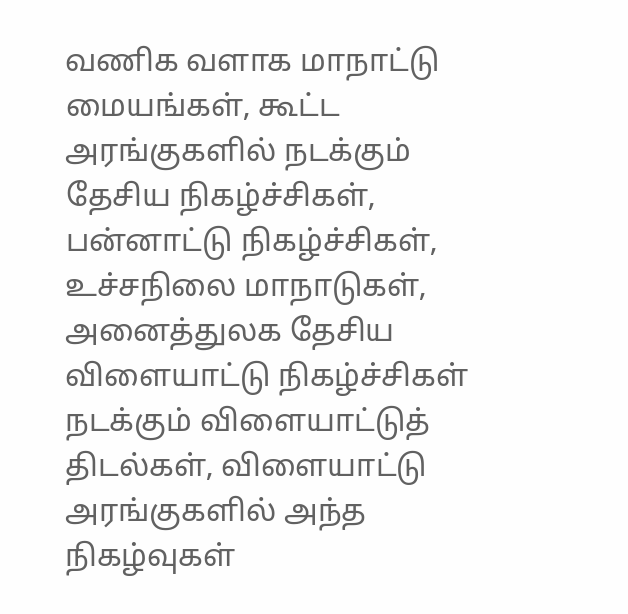வணிக வளாக மாநாட்டு மையங்கள், கூட்ட அரங்குகளில் நடக்கும் தேசிய நிகழ்ச்சிகள், பன்னாட்டு நிகழ்ச்சிகள், உச்சநிலை மாநாடுகள், அனைத்துலக தேசிய விளையாட்டு நிகழ்ச்சிகள் நடக்கும் விளையாட்டுத் திடல்கள், விளையாட்டு அரங்குகளில் அந்த நிகழ்வுகள்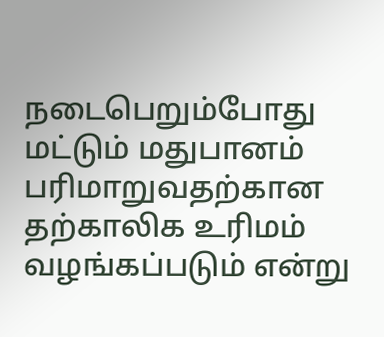நடைபெறும்போது மட்டும் மதுபானம் பரிமாறுவதற்கான தற்காலிக உரிமம் வழங்கப்படும் என்று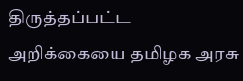திருத்தப்பட்ட அறிக்கையை தமிழக அரசு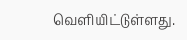வெளியிட்டுள்ளது.